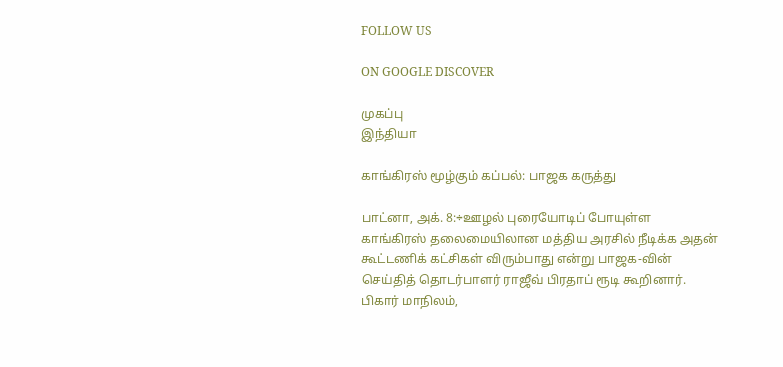FOLLOW US

ON GOOGLE DISCOVER

முகப்பு
இந்தியா

காங்கிரஸ் மூழ்கும் கப்பல்: பாஜக கருத்து

பாட்னா, அக். 8:÷ஊழல் புரையோடிப் போயுள்ள காங்கிரஸ் தலைமையிலான மத்திய அரசில் நீடிக்க அதன் கூட்டணிக் கட்சிகள் விரும்பாது என்று பாஜக-வின் செய்தித் தொடர்பாளர் ராஜீவ் பிரதாப் ரூடி கூறினார். பிகார் மாநிலம்,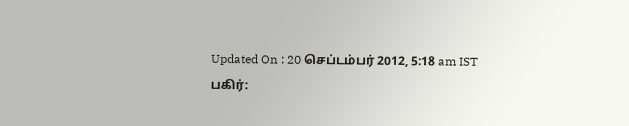Updated On : 20 செப்டம்பர் 2012, 5:18 am IST
பகிர்: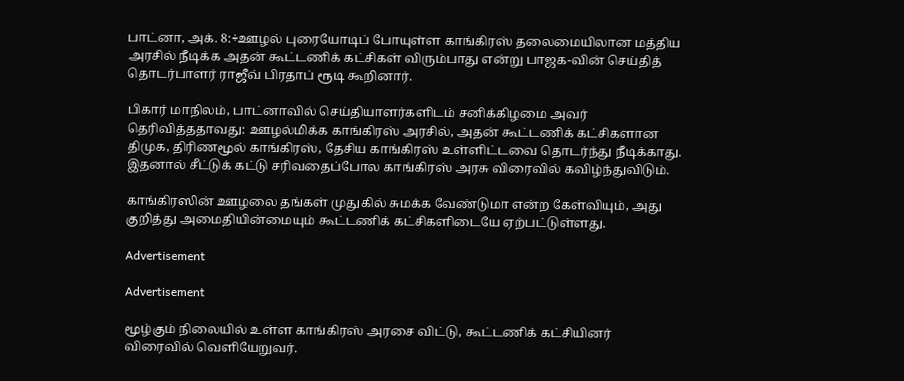பாட்னா, அக். 8:÷ஊழல் புரையோடிப் போயுள்ள காங்கிரஸ் தலைமையிலான மத்திய அரசில் நீடிக்க அதன் கூட்டணிக் கட்சிகள் விரும்பாது என்று பாஜக-வின் செய்தித் தொடர்பாளர் ராஜீவ் பிரதாப் ரூடி கூறினார்.

பிகார் மாநிலம், பாட்னாவில் செய்தியாளர்களிடம் சனிக்கிழமை அவர் தெரிவித்ததாவது: ஊழல்மிக்க காங்கிரஸ் அரசில், அதன் கூட்டணிக் கட்சிகளான திமுக, திரிணமூல் காங்கிரஸ், தேசிய காங்கிரஸ் உள்ளிட்டவை தொடர்ந்து நீடிக்காது. இதனால் சீட்டுக் கட்டு சரிவதைப்போல காங்கிரஸ் அரசு விரைவில் கவிழ்ந்துவிடும்.

காங்கிரஸின் ஊழலை தங்கள் முதுகில் சுமக்க வேண்டுமா என்ற கேள்வியும், அது குறித்து அமைதியின்மையும் கூட்டணிக் கட்சிகளிடையே ஏற்பட்டுள்ளது.

Advertisement

Advertisement

மூழ்கும் நிலையில் உள்ள காங்கிரஸ் அரசை விட்டு, கூட்டணிக் கட்சியினர் விரைவில் வெளியேறுவர்.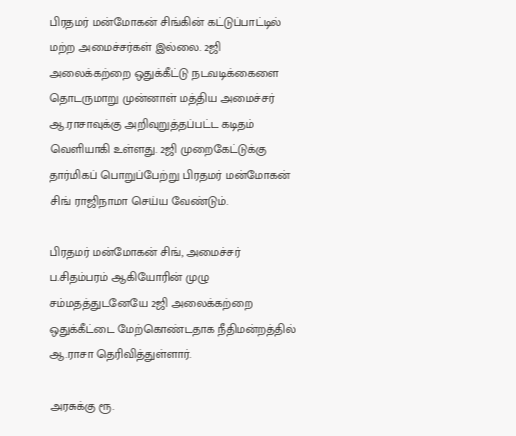பிரதமர் மன்மோகன் சிங்கின் கட்டுப்பாட்டில் மற்ற அமைச்சர்கள் இல்லை. 2ஜி அலைக்கற்றை ஒதுக்கீட்டு நடவடிக்கைளை தொடருமாறு முன்னாள் மத்திய அமைச்சர் ஆ.ராசாவுக்கு அறிவுறுத்தப்பட்ட கடிதம் வெளியாகி உள்ளது. 2ஜி முறைகேட்டுக்கு தார்மிகப் பொறுப்பேற்று பிரதமர் மன்மோகன் சிங் ராஜிநாமா செய்ய வேண்டும்.

பிரதமர் மன்மோகன் சிங், அமைச்சர் ப.சிதம்பரம் ஆகியோரின் முழு சம்மதத்துடனேயே 2ஜி அலைக்கற்றை ஒதுக்கீட்டை மேற்கொண்டதாக நீதிமன்றத்தில் ஆ.ராசா தெரிவித்துள்ளார்.

அரசுக்கு ரூ.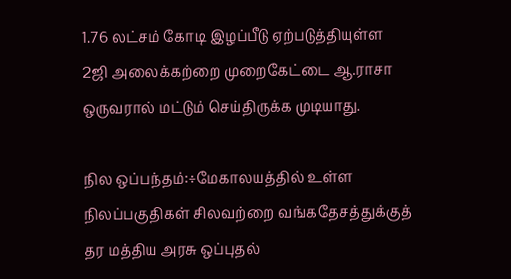1.76 லட்சம் கோடி இழப்பீடு ஏற்படுத்தியுள்ள 2ஜி அலைக்கற்றை முறைகேட்டை ஆ.ராசா ஒருவரால் மட்டும் செய்திருக்க முடியாது.

நில ஒப்பந்தம்:÷மேகாலயத்தில் உள்ள நிலப்பகுதிகள் சிலவற்றை வங்கதேசத்துக்குத் தர மத்திய அரசு ஒப்புதல்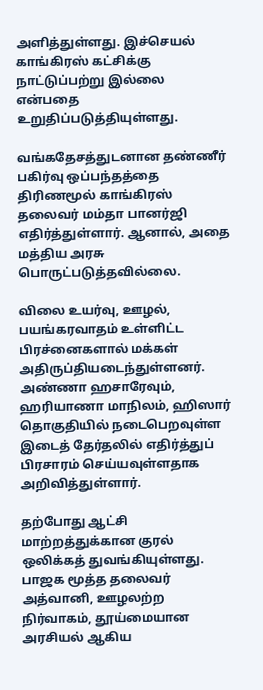அளித்துள்ளது. இச்செயல் காங்கிரஸ் கட்சிக்கு நாட்டுப்பற்று இல்லை என்பதை உறுதிப்படுத்தியுள்ளது.

வங்கதேசத்துடனான தண்ணீர் பகிர்வு ஒப்பந்தத்தை திரிணமூல் காங்கிரஸ் தலைவர் மம்தா பானர்ஜி எதிர்த்துள்ளார். ஆனால், அதை மத்திய அரசு பொருட்படுத்தவில்லை.

விலை உயர்வு, ஊழல், பயங்கரவாதம் உள்ளிட்ட பிரச்னைகளால் மக்கள் அதிருப்தியடைந்துள்ளனர். அண்ணா ஹசாரேவும், ஹரியாணா மாநிலம், ஹிஸார் தொகுதியில் நடைபெறவுள்ள இடைத் தேர்தலில் எதிர்த்துப் பிரசாரம் செய்யவுள்ளதாக அறிவித்துள்ளார்.

தற்போது ஆட்சி மாற்றத்துக்கான குரல் ஒலிக்கத் துவங்கியுள்ளது. பாஜக மூத்த தலைவர் அத்வானி, ஊழலற்ற நிர்வாகம், தூய்மையான அரசியல் ஆகிய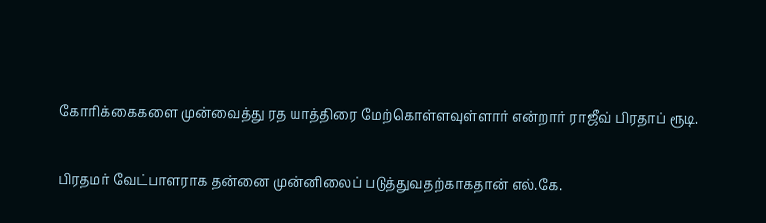கோரிக்கைகளை முன்வைத்து ரத யாத்திரை மேற்கொள்ளவுள்ளார் என்றார் ராஜீவ் பிரதாப் ரூடி.

பிரதமர் வேட்பாளராக தன்னை முன்னிலைப் படுத்துவதற்காகதான் எல்.கே.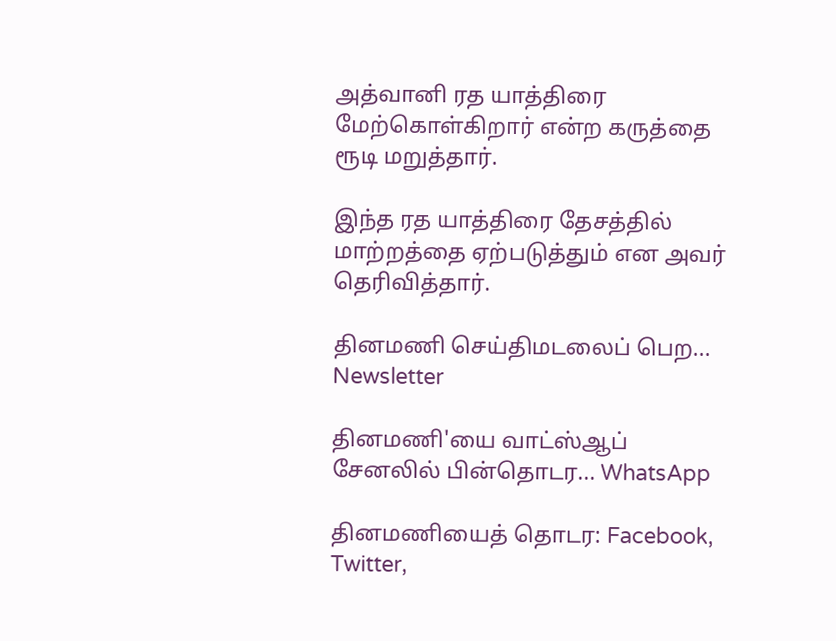அத்வானி ரத யாத்திரை மேற்கொள்கிறார் என்ற கருத்தை ரூடி மறுத்தார்.

இந்த ரத யாத்திரை தேசத்தில் மாற்றத்தை ஏற்படுத்தும் என அவர் தெரிவித்தார்.

தினமணி செய்திமடலைப் பெற... Newsletter

தினமணி'யை வாட்ஸ்ஆப் சேனலில் பின்தொடர... WhatsApp

தினமணியைத் தொடர: Facebook, Twitter,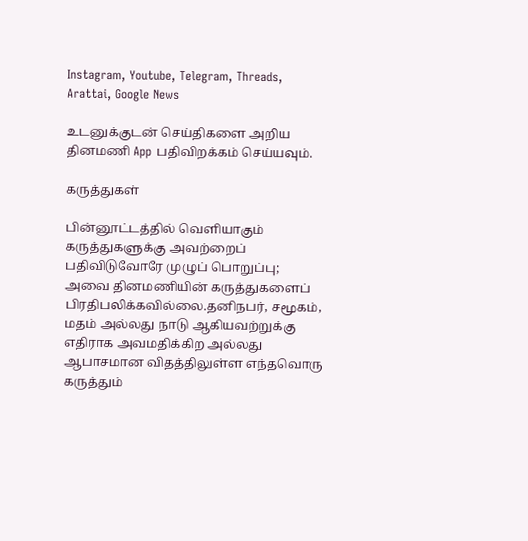Instagram, Youtube, Telegram, Threads, Arattai, Google News

உடனுக்குடன் செய்திகளை அறிய தினமணி App பதிவிறக்கம் செய்யவும்.

கருத்துகள்

பின்னூட்டத்தில் வெளியாகும் கருத்துகளுக்கு அவற்றைப் பதிவிடுவோரே முழுப் பொறுப்பு; அவை தினமணியின் கருத்துகளைப் பிரதிபலிக்கவில்லை.தனிநபர், சமூகம், மதம் அல்லது நாடு ஆகியவற்றுக்கு எதிராக அவமதிக்கிற அல்லது ஆபாசமான விதத்திலுள்ள எந்தவொரு கருத்தும்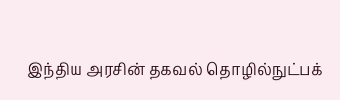இந்திய அரசின் தகவல் தொழில்நுட்பக்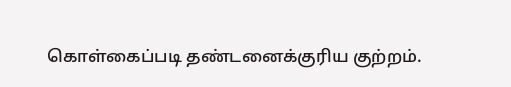கொள்கைப்படி தண்டனைக்குரிய குற்றம்.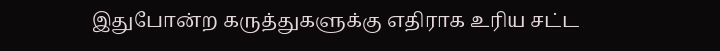இதுபோன்ற கருத்துகளுக்கு எதிராக உரிய சட்ட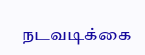நடவடிக்கை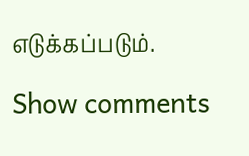எடுக்கப்படும்.

Show comments